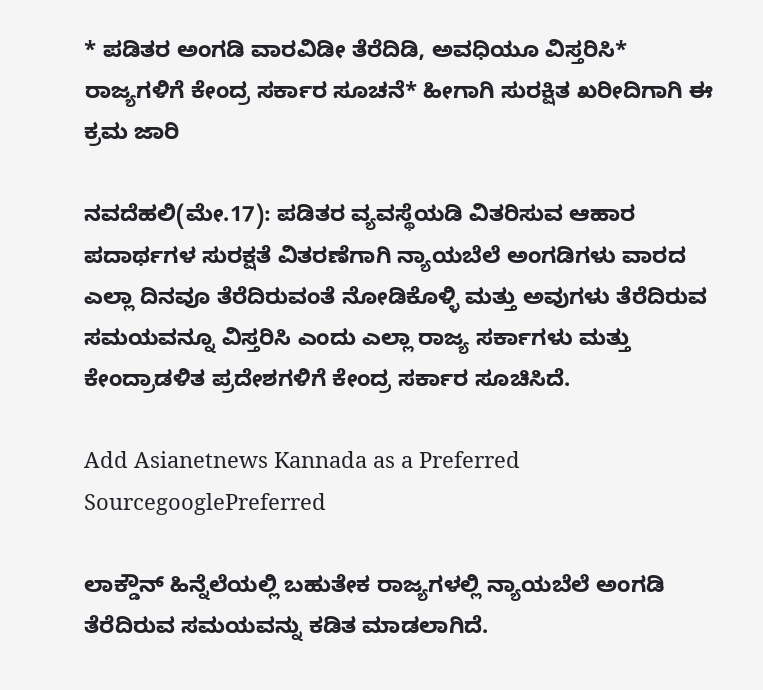* ಪಡಿತರ ಅಂಗಡಿ ವಾರವಿಡೀ ತೆರೆದಿಡಿ, ಅವಧಿಯೂ ವಿಸ್ತರಿಸಿ* ರಾಜ್ಯಗಳಿಗೆ ಕೇಂದ್ರ ಸರ್ಕಾರ ಸೂಚನೆ* ಹೀಗಾಗಿ ಸುರಕ್ಷಿತ ಖರೀದಿಗಾಗಿ ಈ ಕ್ರಮ ಜಾರಿ

ನವದೆಹಲಿ(ಮೇ.17): ಪಡಿತರ ವ್ಯವಸ್ಥೆಯಡಿ ವಿತರಿಸುವ ಆಹಾರ ಪದಾರ್ಥಗಳ ಸುರಕ್ಷತೆ ವಿತರಣೆಗಾಗಿ ನ್ಯಾಯಬೆಲೆ ಅಂಗಡಿಗಳು ವಾರದ ಎಲ್ಲಾ ದಿನವೂ ತೆರೆದಿರುವಂತೆ ನೋಡಿಕೊಳ್ಳಿ ಮತ್ತು ಅವುಗಳು ತೆರೆದಿರುವ ಸಮಯವನ್ನೂ ವಿಸ್ತರಿಸಿ ಎಂದು ಎಲ್ಲಾ ರಾಜ್ಯ ಸರ್ಕಾಗಳು ಮತ್ತು ಕೇಂದ್ರಾಡಳಿತ ಪ್ರದೇಶಗಳಿಗೆ ಕೇಂದ್ರ ಸರ್ಕಾರ ಸೂಚಿಸಿದೆ.

Add Asianetnews Kannada as a Preferred SourcegooglePreferred

ಲಾಕ್ಡೌನ್‌ ಹಿನ್ನೆಲೆಯಲ್ಲಿ ಬಹುತೇಕ ರಾಜ್ಯಗಳಲ್ಲಿ ನ್ಯಾಯಬೆಲೆ ಅಂಗಡಿ ತೆರೆದಿರುವ ಸಮಯವನ್ನು ಕಡಿತ ಮಾಡಲಾಗಿದೆ.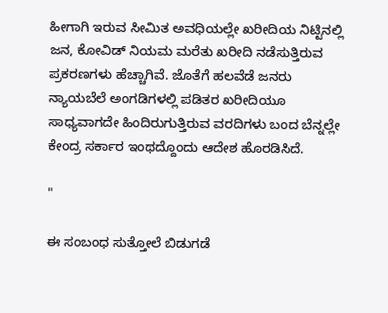ಹೀಗಾಗಿ ಇರುವ ಸೀಮಿತ ಅವಧಿಯಲ್ಲೇ ಖರೀದಿಯ ನಿಟ್ಟಿನಲ್ಲಿ ಜನ, ಕೋವಿಡ್‌ ನಿಯಮ ಮರೆತು ಖರೀದಿ ನಡೆಸುತ್ತಿರುವ ಪ್ರಕರಣಗಳು ಹೆಚ್ಚಾಗಿವೆ. ಜೊತೆಗೆ ಹಲವೆಡೆ ಜನರು ನ್ಯಾಯಬೆಲೆ ಅಂಗಡಿಗಳಲ್ಲಿ ಪಡಿತರ ಖರೀದಿಯೂ ಸಾಧ್ಯವಾಗದೇ ಹಿಂದಿರುಗುತ್ತಿರುವ ವರದಿಗಳು ಬಂದ ಬೆನ್ನಲ್ಲೇ ಕೇಂದ್ರ ಸರ್ಕಾರ ಇಂಥದ್ದೊಂದು ಆದೇಶ ಹೊರಡಿಸಿದೆ.

"

ಈ ಸಂಬಂಧ ಸುತ್ತೋಲೆ ಬಿಡುಗಡೆ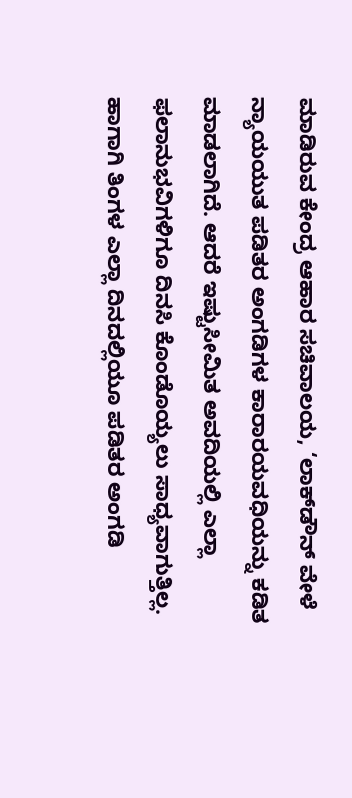ಮಾಡಿರುವ ಕೇಂದ್ರ ಆಹಾರ ಸಚಿವಾಲಯ, ‘ಲಾಕ್‌ಡೌನ್‌ ವೇಳೆ ನ್ಯಾಯಯುತ ಪಡಿತರ ಅಂಗಡಿಗಳ ಕಾರಾರ‍ಯವಧಿಯನ್ನು ಕಡಿತ ಮಾಡಲಾಗಿದೆ. ಆದರೆ ಇಷ್ಟುಸೀಮಿತ ಅವದಿಯಲ್ಲಿ ಎಲ್ಲಾ ಫಲಾನುಭವಿಗಳಿಗೂ ದಿನಸಿ ಕೊಂಡೊಯ್ಯಲು ಸಾಧ್ಯವಾಗುತ್ತಿಲ್ಲ. ಹಾಗಾಗಿ ತಿಂಗಳ ಎಲ್ಲಾ ದಿನದಲ್ಲಿಯೂ ಪಡಿತರ ಅಂಗಡಿ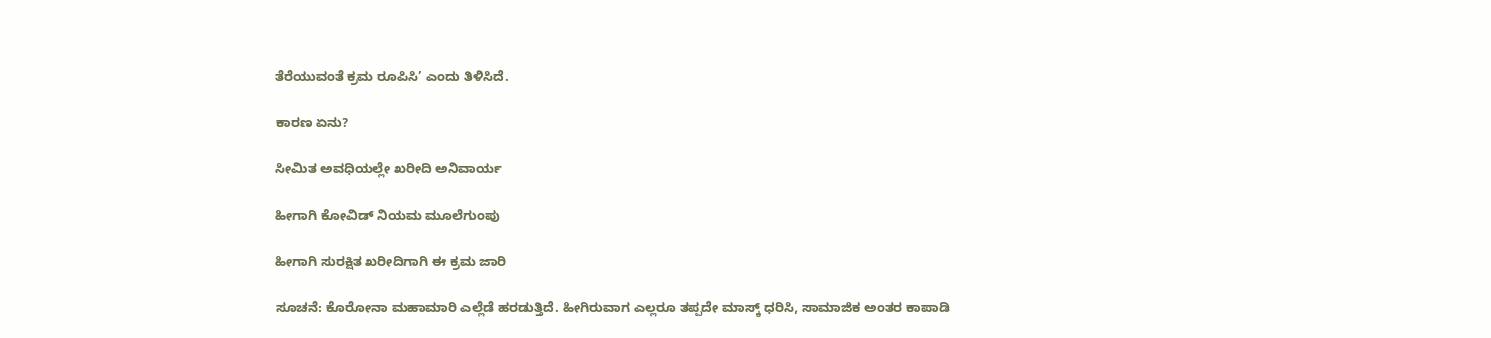ತೆರೆಯುವಂತೆ ಕ್ರಮ ರೂಪಿಸಿ’ ಎಂದು ತಿಳಿಸಿದೆ.

ಕಾರಣ ಏನು?

ಸೀಮಿತ ಅವಧಿಯಲ್ಲೇ ಖರೀದಿ ಅನಿವಾರ್ಯ

ಹೀಗಾಗಿ ಕೋವಿಡ್‌ ನಿಯಮ ಮೂಲೆಗುಂಪು

ಹೀಗಾಗಿ ಸುರಕ್ಷಿತ ಖರೀದಿಗಾಗಿ ಈ ಕ್ರಮ ಜಾರಿ

ಸೂಚನೆ: ಕೊರೋನಾ ಮಹಾಮಾರಿ ಎಲ್ಲೆಡೆ ಹರಡುತ್ತಿದೆ. ಹೀಗಿರುವಾಗ ಎಲ್ಲರೂ ತಪ್ಪದೇ ಮಾಸ್ಕ್ ಧರಿಸಿ, ಸಾಮಾಜಿಕ ಅಂತರ ಕಾಪಾಡಿ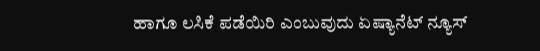ಹಾಗೂ ಲಸಿಕೆ ಪಡೆಯಿರಿ ಎಂಬುವುದು ಏಷ್ಯಾನೆಟ್‌ ನ್ಯೂಸ್‌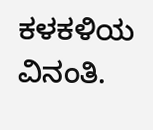ಕಳಕಳಿಯ ವಿನಂತಿ.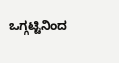ಒಗ್ಗಟ್ಟಿನಿಂದ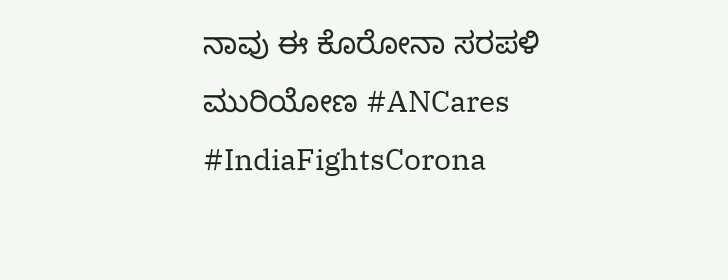ನಾವು ಈ ಕೊರೋನಾ ಸರಪಳಿ ಮುರಿಯೋಣ #ANCares #IndiaFightsCorona